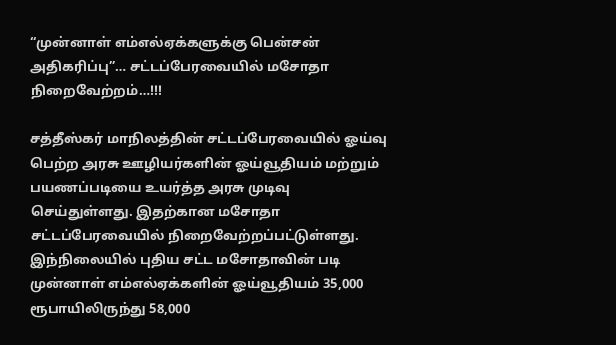“முன்னாள் எம்எல்ஏக்களுக்கு பென்சன் அதிகரிப்பு”… சட்டப்பேரவையில் மசோதா நிறைவேற்றம்…!!!

சத்தீஸ்கர் மாநிலத்தின் சட்டப்பேரவையில் ஓய்வு பெற்ற அரசு ஊழியர்களின் ஓய்வூதியம் மற்றும் பயணப்படியை உயர்த்த அரசு முடிவு செய்துள்ளது. இதற்கான மசோதா சட்டப்பேரவையில் நிறைவேற்றப்பட்டுள்ளது. இந்நிலையில் புதிய சட்ட மசோதாவின் படி முன்னாள் எம்எல்ஏக்களின் ஓய்வூதியம் 35,000 ரூபாயிலிருந்து 58,000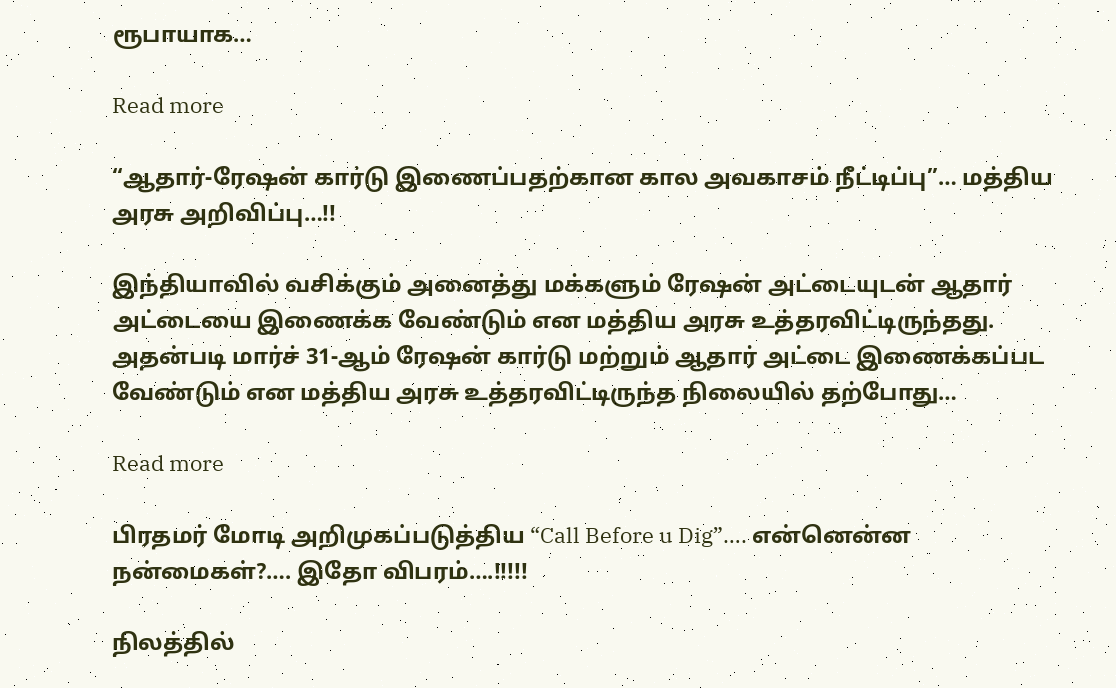ரூபாயாக…

Read more

“ஆதார்-ரேஷன் கார்டு இணைப்பதற்கான கால அவகாசம் நீட்டிப்பு”… மத்திய அரசு அறிவிப்பு…!!

இந்தியாவில் வசிக்கும் அனைத்து மக்களும் ரேஷன் அட்டையுடன் ஆதார் அட்டையை இணைக்க வேண்டும் என மத்திய அரசு உத்தரவிட்டிருந்தது. அதன்படி மார்ச் 31-ஆம் ரேஷன் கார்டு மற்றும் ஆதார் அட்டை இணைக்கப்பட வேண்டும் என மத்திய அரசு உத்தரவிட்டிருந்த நிலையில் தற்போது…

Read more

பிரதமர் மோடி அறிமுகப்படுத்திய “Call Before u Dig”…. என்னென்ன நன்மைகள்?…. இதோ விபரம்….!!!!!

நிலத்தில்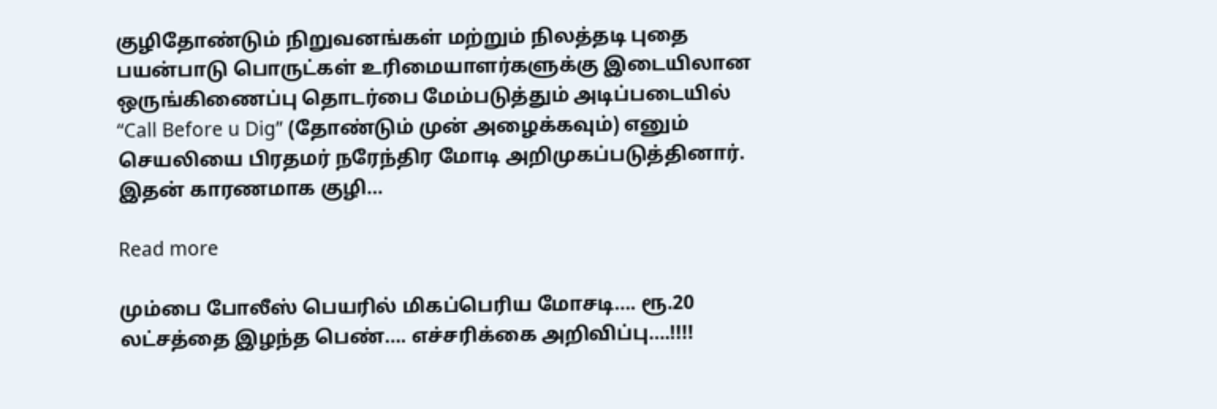குழிதோண்டும் நிறுவனங்கள் மற்றும் நிலத்தடி புதை பயன்பாடு பொருட்கள் உரிமையாளர்களுக்கு இடையிலான ஒருங்கிணைப்பு தொடர்பை மேம்படுத்தும் அடிப்படையில் “Call Before u Dig” (தோண்டும் முன் அழைக்கவும்) எனும் செயலியை பிரதமர் நரேந்திர மோடி அறிமுகப்படுத்தினார். இதன் காரணமாக குழி…

Read more

மும்பை போலீஸ் பெயரில் மிகப்பெரிய மோசடி…. ரூ.20 லட்சத்தை இழந்த பெண்…. எச்சரிக்கை அறிவிப்பு….!!!!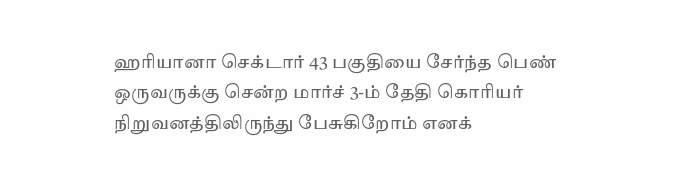ஹரியானா செக்டார் 43 பகுதியை சேர்ந்த பெண் ஒருவருக்கு சென்ற மார்ச் 3-ம் தேதி கொரியர் நிறுவனத்திலிருந்து பேசுகிறோம் எனக்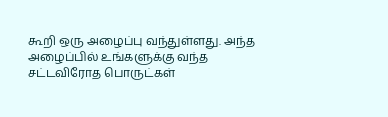கூறி ஒரு அழைப்பு வந்துள்ளது. அந்த அழைப்பில் உங்களுக்கு வந்த சட்டவிரோத பொருட்கள்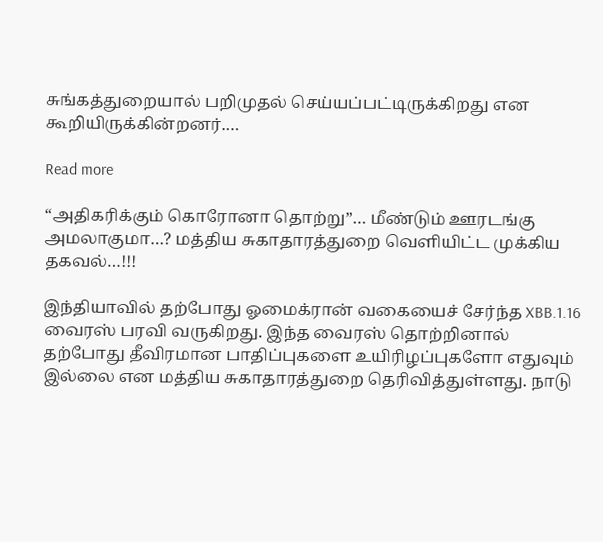சுங்கத்துறையால் பறிமுதல் செய்யப்பட்டிருக்கிறது என கூறியிருக்கின்றனர்.…

Read more

“அதிகரிக்கும் கொரோனா தொற்று”… மீண்டும் ஊரடங்கு அமலாகுமா…? மத்திய சுகாதாரத்துறை வெளியிட்ட முக்கிய தகவல்…!!!

இந்தியாவில் தற்போது ஓமைக்ரான் வகையைச் சேர்ந்த XBB.1.16 வைரஸ் பரவி வருகிறது. இந்த வைரஸ் தொற்றினால் தற்போது தீவிரமான பாதிப்புகளை உயிரிழப்புகளோ எதுவும் இல்லை என மத்திய சுகாதாரத்துறை தெரிவித்துள்ளது. நாடு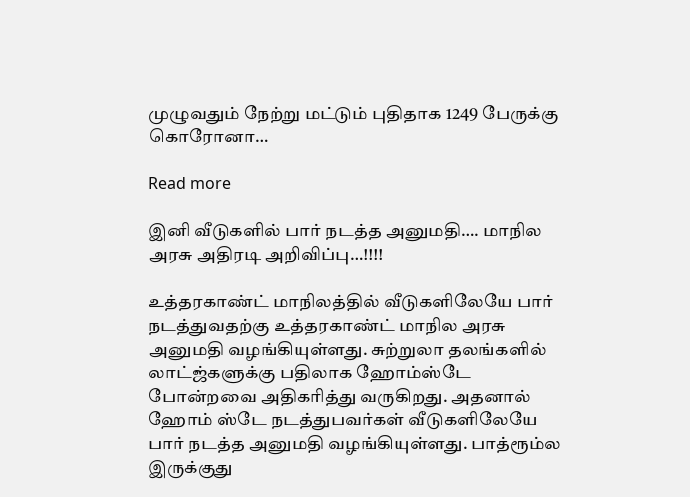முழுவதும் நேற்று மட்டும் புதிதாக 1249 பேருக்கு கொரோனா…

Read more

இனி வீடுகளில் பார் நடத்த அனுமதி…. மாநில அரசு அதிரடி அறிவிப்பு…!!!!

உத்தரகாண்ட் மாநிலத்தில் வீடுகளிலேயே பார் நடத்துவதற்கு உத்தரகாண்ட் மாநில அரசு அனுமதி வழங்கியுள்ளது. சுற்றுலா தலங்களில் லாட்ஜ்களுக்கு பதிலாக ஹோம்ஸ்டே போன்றவை அதிகரித்து வருகிறது. அதனால் ஹோம் ஸ்டே நடத்துபவர்கள் வீடுகளிலேயே பார் நடத்த அனுமதி வழங்கியுள்ளது. பாத்ரூம்ல இருக்குது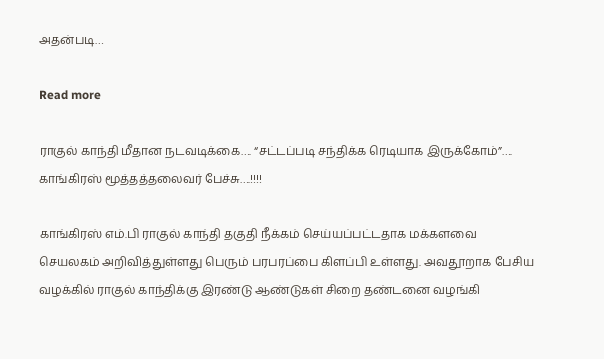அதன்படி…

Read more

ராகுல் காந்தி மீதான நடவடிக்கை…. “சட்டப்படி சந்திக்க ரெடியாக இருக்கோம்”…. காங்கிரஸ் மூத்தத்தலைவர் பேச்சு….!!!!

காங்கிரஸ் எம்.பி ராகுல் காந்தி தகுதி நீக்கம் செய்யப்பட்டதாக மக்களவை செயலகம் அறிவித்துள்ளது பெரும் பரபரப்பை கிளப்பி உள்ளது. அவதூறாக பேசிய வழக்கில் ராகுல் காந்திக்கு இரண்டு ஆண்டுகள் சிறை தண்டனை வழங்கி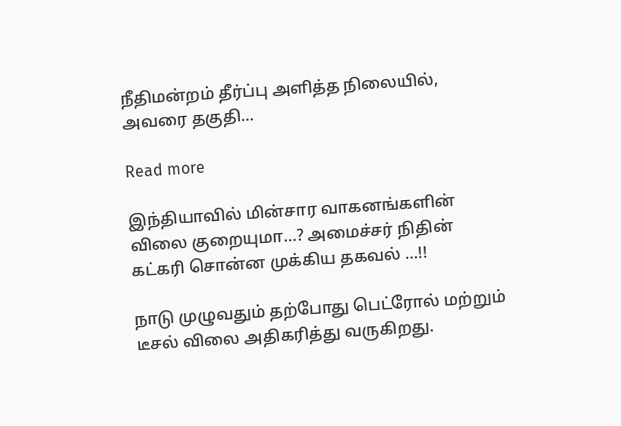நீதிமன்றம் தீர்ப்பு அளித்த நிலையில், அவரை தகுதி…

Read more

இந்தியாவில் மின்சார வாகனங்களின் விலை குறையுமா…? அமைச்சர் நிதின் கட்கரி சொன்ன முக்கிய தகவல் ‌…!!

நாடு முழுவதும் தற்போது பெட்ரோல் மற்றும் டீசல் விலை அதிகரித்து வருகிறது.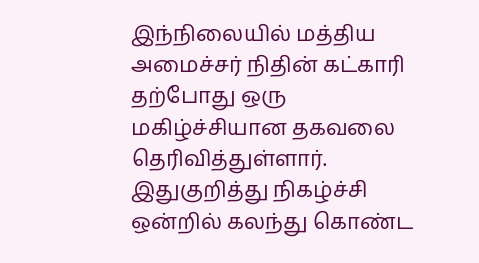இந்நிலையில் மத்திய அமைச்சர் நிதின் கட்காரி தற்போது ஒரு மகிழ்ச்சியான தகவலை தெரிவித்துள்ளார். இதுகுறித்து நிகழ்ச்சி ஒன்றில் கலந்து கொண்ட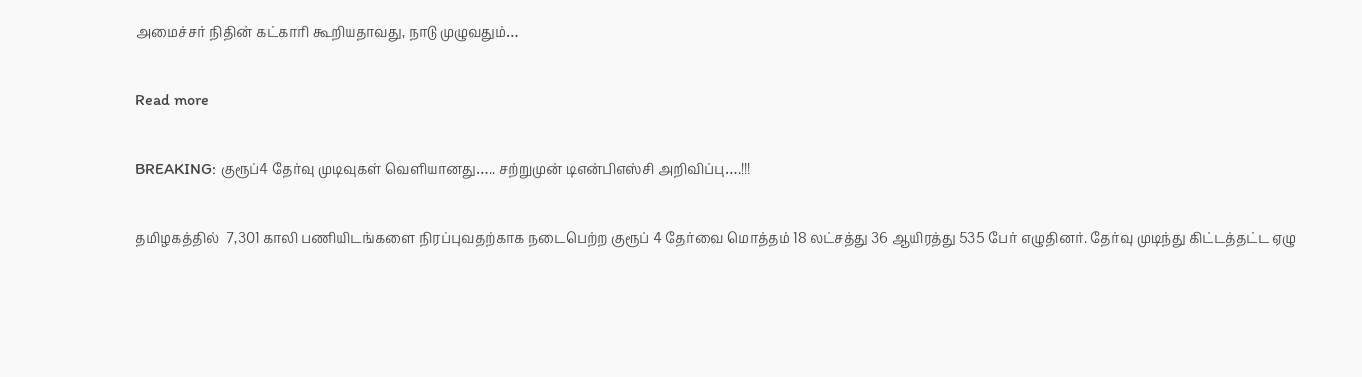அமைச்சர் நிதின் கட்காரி கூறியதாவது, நாடு முழுவதும்…

Read more

BREAKING: குரூப்4 தேர்வு முடிவுகள் வெளியானது….. சற்றுமுன் டிஎன்பிஎஸ்சி அறிவிப்பு….!!!

தமிழகத்தில்  7,301 காலி பணியிடங்களை நிரப்புவதற்காக நடைபெற்ற குரூப் 4 தேர்வை மொத்தம் 18 லட்சத்து 36 ஆயிரத்து 535 பேர் எழுதினர். தேர்வு முடிந்து கிட்டத்தட்ட ஏழு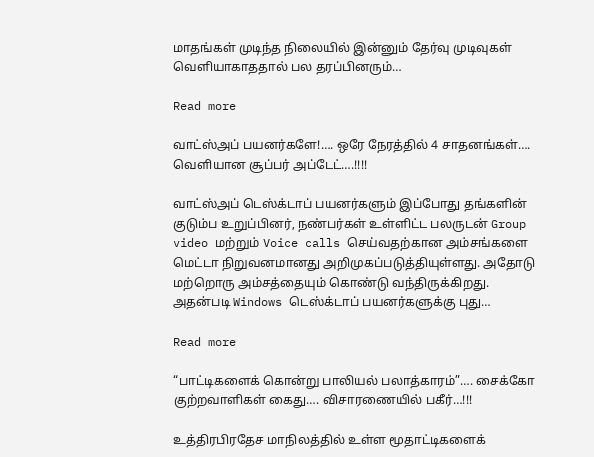மாதங்கள் முடிந்த நிலையில் இன்னும் தேர்வு முடிவுகள் வெளியாகாததால் பல தரப்பினரும்…

Read more

வாட்ஸ்அப் பயனர்களே!…. ஒரே நேரத்தில் 4 சாதனங்கள்…. வெளியான சூப்பர் அப்டேட்….!!!!

வாட்ஸ்அப் டெஸ்க்டாப் பயனர்களும் இப்போது தங்களின் குடும்ப உறுப்பினர், நண்பர்கள் உள்ளிட்ட பலருடன் Group video மற்றும் Voice calls செய்வதற்கான அம்சங்களை மெட்டா நிறுவனமானது அறிமுகப்படுத்தியுள்ளது. அதோடு மற்றொரு அம்சத்தையும் கொண்டு வந்திருக்கிறது. அதன்படி Windows டெஸ்க்டாப் பயனர்களுக்கு புது…

Read more

“பாட்டிகளைக் கொன்று பாலியல் பலாத்காரம்”…. சைக்கோ குற்றவாளிகள் கைது…. விசாரணையில் பகீர்…!!!

உத்திரபிரதேச மாநிலத்தில் உள்ள மூதாட்டிகளைக்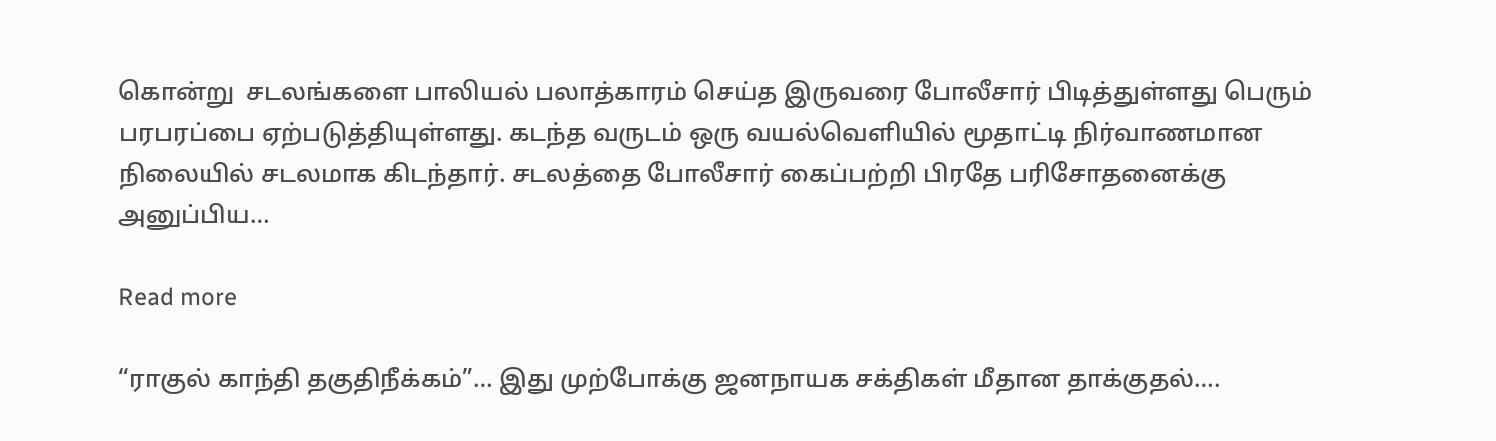கொன்று  சடலங்களை பாலியல் பலாத்காரம் செய்த இருவரை போலீசார் பிடித்துள்ளது பெரும் பரபரப்பை ஏற்படுத்தியுள்ளது. கடந்த வருடம் ஒரு வயல்வெளியில் மூதாட்டி நிர்வாணமான நிலையில் சடலமாக கிடந்தார். சடலத்தை போலீசார் கைப்பற்றி பிரதே பரிசோதனைக்கு அனுப்பிய…

Read more

“ராகுல் காந்தி தகுதிநீக்கம்”… இது முற்போக்கு ஜனநாயக சக்திகள் மீதான தாக்குதல்….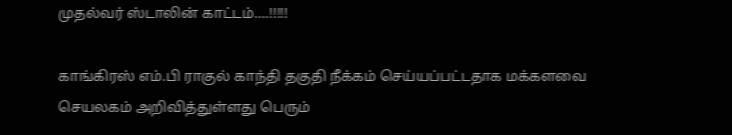முதல்வர் ஸ்டாலின் காட்டம்….!!!!!

காங்கிரஸ் எம்.பி ராகுல் காந்தி தகுதி நீக்கம் செய்யப்பட்டதாக மக்களவை செயலகம் அறிவித்துள்ளது பெரும்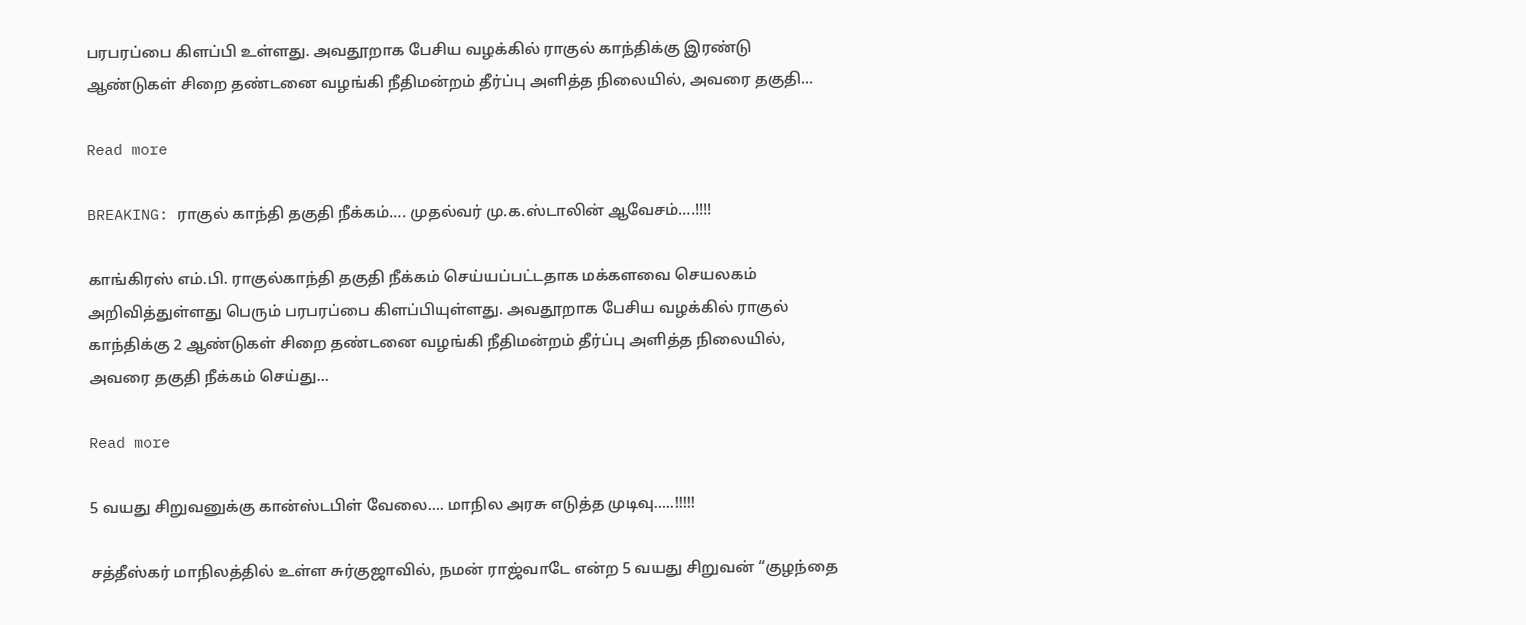பரபரப்பை கிளப்பி உள்ளது. அவதூறாக பேசிய வழக்கில் ராகுல் காந்திக்கு இரண்டு ஆண்டுகள் சிறை தண்டனை வழங்கி நீதிமன்றம் தீர்ப்பு அளித்த நிலையில், அவரை தகுதி…

Read more

BREAKING: ராகுல் காந்தி தகுதி நீக்கம்…. முதல்வர் மு.க.ஸ்டாலின் ஆவேசம்….!!!!

காங்கிரஸ் எம்.பி. ராகுல்காந்தி தகுதி நீக்கம் செய்யப்பட்டதாக மக்களவை செயலகம் அறிவித்துள்ளது பெரும் பரபரப்பை கிளப்பியுள்ளது. அவதூறாக பேசிய வழக்கில் ராகுல் காந்திக்கு 2 ஆண்டுகள் சிறை தண்டனை வழங்கி நீதிமன்றம் தீர்ப்பு அளித்த நிலையில், அவரை தகுதி நீக்கம் செய்து…

Read more

5 வயது சிறுவனுக்கு கான்ஸ்டபிள் வேலை…. மாநில அரசு எடுத்த முடிவு…..!!!!!

சத்தீஸ்கர் மாநிலத்தில் உள்ள சுர்குஜாவில், நமன் ராஜ்வாடே என்ற 5 வயது சிறுவன் “குழந்தை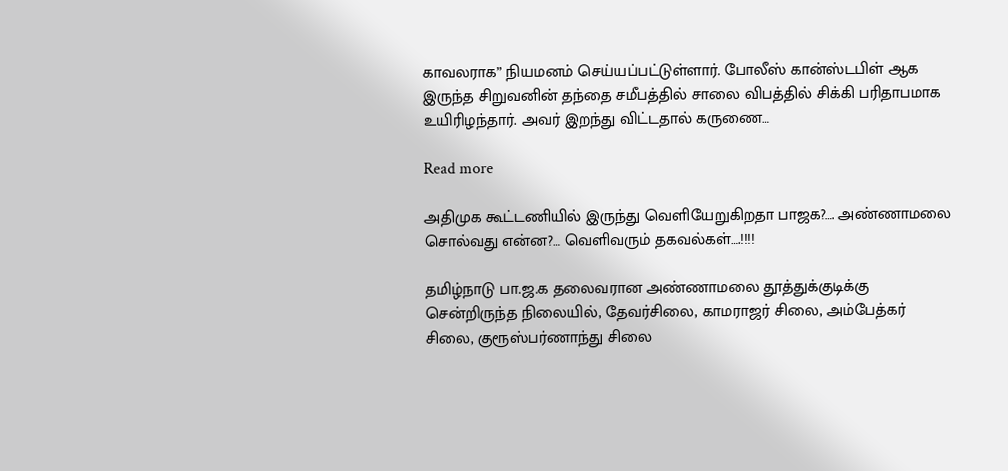காவலராக” நியமனம் செய்யப்பட்டுள்ளார். போலீஸ் கான்ஸ்டபிள் ஆக இருந்த சிறுவனின் தந்தை சமீபத்தில் சாலை விபத்தில் சிக்கி பரிதாபமாக உயிரிழந்தார். அவர் இறந்து விட்டதால் கருணை…

Read more

அதிமுக கூட்டணியில் இருந்து வெளியேறுகிறதா பாஜக?…. அண்ணாமலை சொல்வது என்ன?… வெளிவரும் தகவல்கள்….!!!!

தமிழ்நாடு பா.ஜ.க தலைவரான அண்ணாமலை தூத்துக்குடிக்கு சென்றிருந்த நிலையில், தேவர்சிலை, காமராஜர் சிலை, அம்பேத்கர் சிலை, குரூஸ்பர்ணாந்து சிலை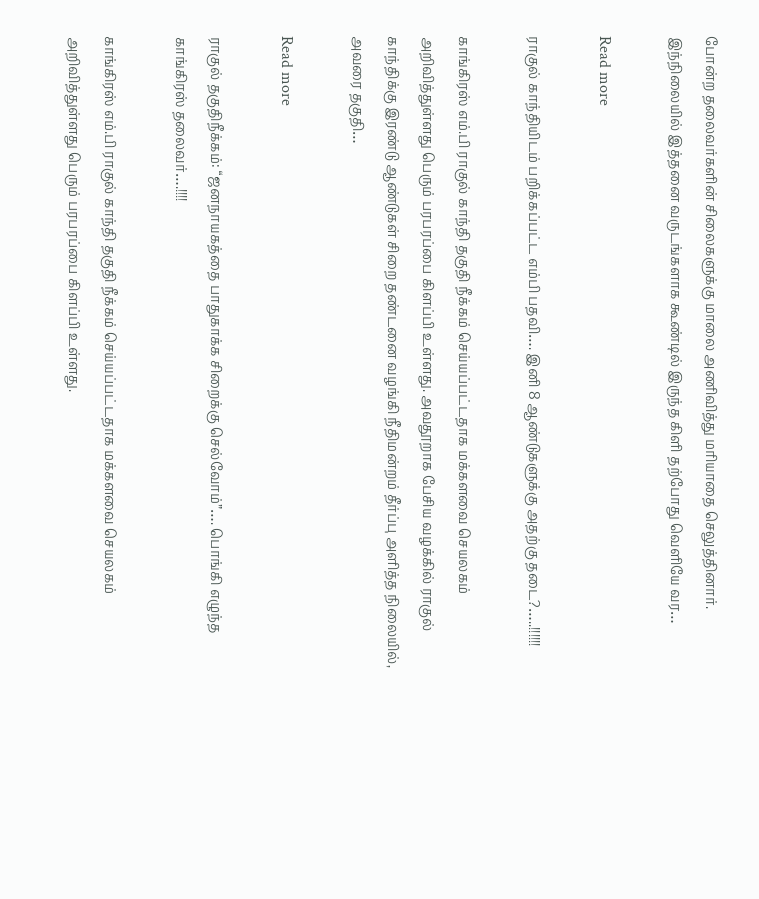போன்ற தலைவர்களின் சிலைகளுக்கு மாலை அணிவித்து மரியாதை செலுத்தினார். இந்நிலையில் இத்தனை வருடங்களாக கூண்டில் இருந்த கிளி தற்போது வெளியே வர…

Read more

ராகுல் காந்தியிடம் பறிக்கப்பட்ட எம்பி பதவி…. இனி 8 ஆண்டுகளுக்கு அதற்கு தடை?…..!!!!!!

காங்கிரஸ் எம்.பி ராகுல் காந்தி தகுதி நீக்கம் செய்யப்பட்டதாக மக்களவை செயலகம் அறிவித்துள்ளது பெரும் பரபரப்பை கிளப்பி உள்ளது. அவதூறாக பேசிய வழக்கில் ராகுல் காந்திக்கு இரண்டு ஆண்டுகள் சிறை தண்டனை வழங்கி நீதிமன்றம் தீர்ப்பு அளித்த நிலையில், அவரை தகுதி…

Read more

ராகுல் தகுதிநீக்கம்: “ஜனநாயகத்தை பாதுகாக்க சிறைக்கு செல்வோம்”…. பொங்கி எழுந்த காங்கிரஸ் தலைவர்….!!!!

காங்கிரஸ் எம்.பி ராகுல் காந்தி தகுதி நீக்கம் செய்யப்பட்டதாக மக்களவை செயலகம் அறிவித்துள்ளது பெரும் பரபரப்பை கிளப்பி உள்ளது.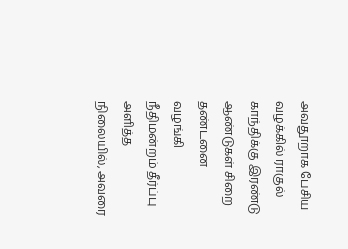அவதூறாக பேசிய வழக்கில் ராகுல் காந்திக்கு இரண்டு ஆண்டுகள் சிறை தண்டனை வழங்கி நீதிமன்றம் தீர்ப்பு அளித்த நிலையில், அவரை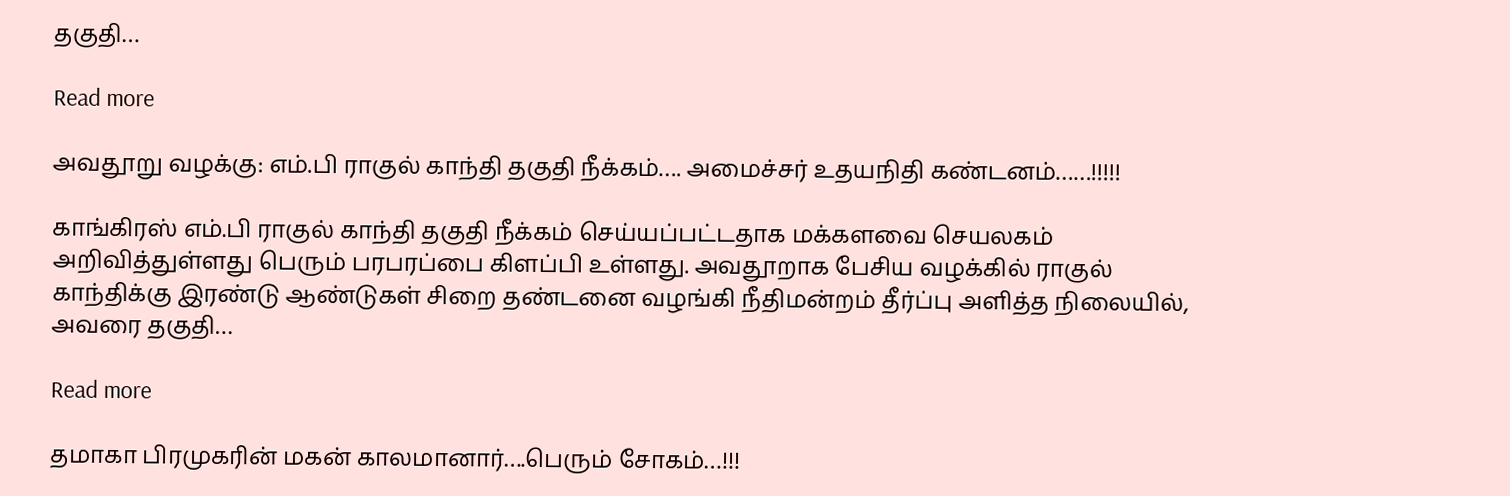தகுதி…

Read more

அவதூறு வழக்கு: எம்.பி ராகுல் காந்தி தகுதி நீக்கம்…. அமைச்சர் உதயநிதி கண்டனம்……!!!!!

காங்கிரஸ் எம்.பி ராகுல் காந்தி தகுதி நீக்கம் செய்யப்பட்டதாக மக்களவை செயலகம் அறிவித்துள்ளது பெரும் பரபரப்பை கிளப்பி உள்ளது. அவதூறாக பேசிய வழக்கில் ராகுல் காந்திக்கு இரண்டு ஆண்டுகள் சிறை தண்டனை வழங்கி நீதிமன்றம் தீர்ப்பு அளித்த நிலையில், அவரை தகுதி…

Read more

தமாகா பிரமுகரின் மகன் காலமானார்….பெரும் சோகம்…!!!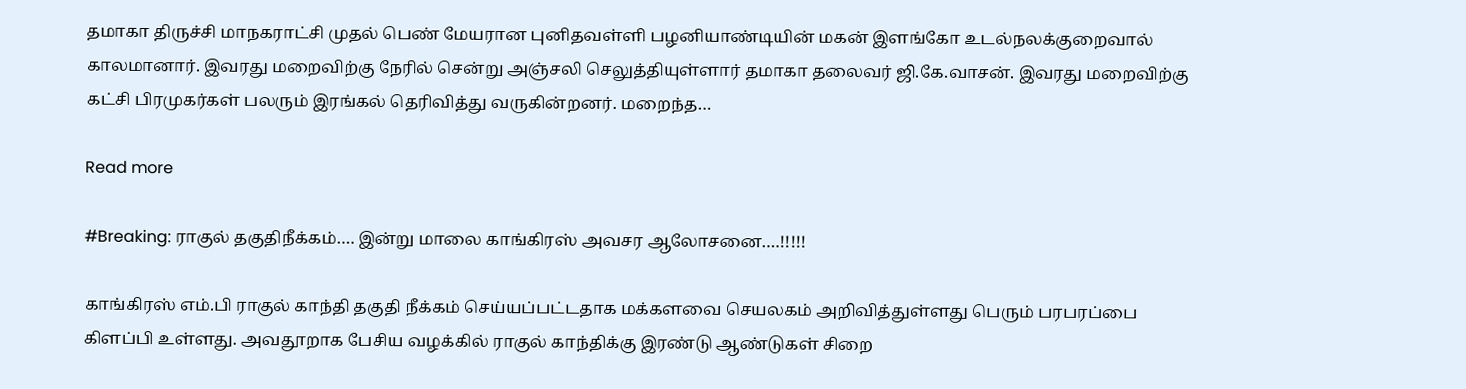தமாகா திருச்சி மாநகராட்சி முதல் பெண் மேயரான புனிதவள்ளி பழனியாண்டியின் மகன் இளங்கோ உடல்நலக்குறைவால் காலமானார். இவரது மறைவிற்கு நேரில் சென்று அஞ்சலி செலுத்தியுள்ளார் தமாகா தலைவர் ஜி.கே.வாசன். இவரது மறைவிற்கு கட்சி பிரமுகர்கள் பலரும் இரங்கல் தெரிவித்து வருகின்றனர். மறைந்த…

Read more

#Breaking: ராகுல் தகுதிநீக்கம்…. இன்று மாலை காங்கிரஸ் அவசர ஆலோசனை….!!!!!

காங்கிரஸ் எம்.பி ராகுல் காந்தி தகுதி நீக்கம் செய்யப்பட்டதாக மக்களவை செயலகம் அறிவித்துள்ளது பெரும் பரபரப்பை கிளப்பி உள்ளது. அவதூறாக பேசிய வழக்கில் ராகுல் காந்திக்கு இரண்டு ஆண்டுகள் சிறை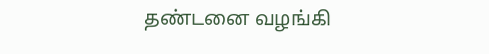தண்டனை வழங்கி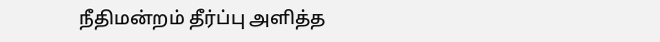நீதிமன்றம் தீர்ப்பு அளித்த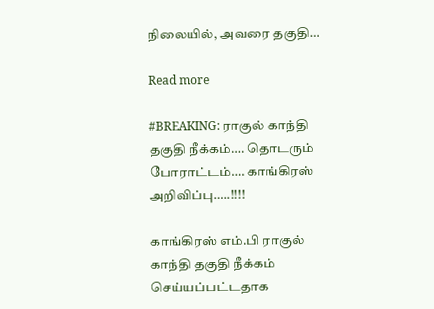நிலையில், அவரை தகுதி…

Read more

#BREAKING: ராகுல் காந்தி தகுதி நீக்கம்…. தொடரும் போராட்டம்…. காங்கிரஸ் அறிவிப்பு…..!!!!

காங்கிரஸ் எம்.பி ராகுல் காந்தி தகுதி நீக்கம் செய்யப்பட்டதாக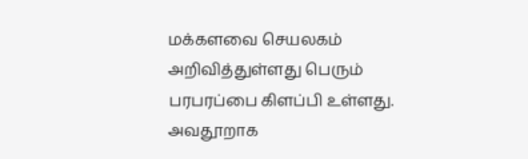மக்களவை செயலகம் அறிவித்துள்ளது பெரும் பரபரப்பை கிளப்பி உள்ளது. அவதூறாக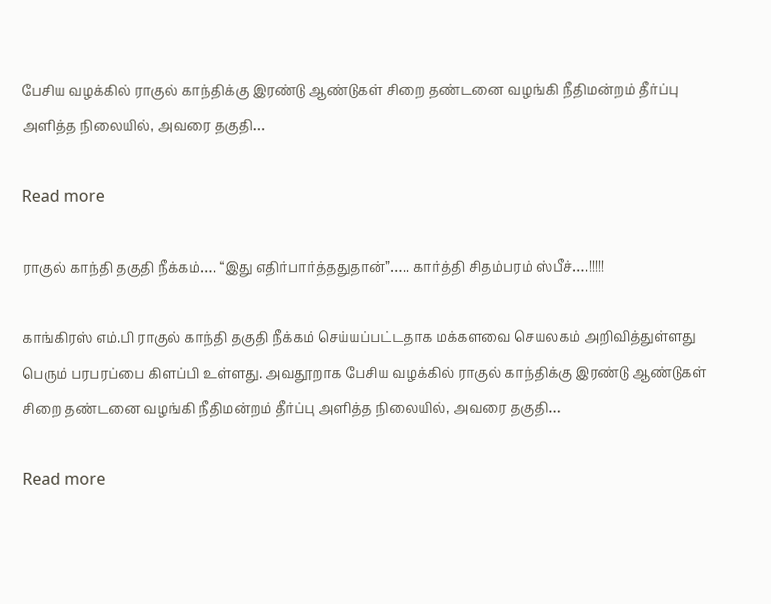பேசிய வழக்கில் ராகுல் காந்திக்கு இரண்டு ஆண்டுகள் சிறை தண்டனை வழங்கி நீதிமன்றம் தீர்ப்பு அளித்த நிலையில், அவரை தகுதி…

Read more

ராகுல் காந்தி தகுதி நீக்கம்…. “இது எதிர்பார்த்ததுதான்”….. கார்த்தி சிதம்பரம் ஸ்பீச்….!!!!!

காங்கிரஸ் எம்.பி ராகுல் காந்தி தகுதி நீக்கம் செய்யப்பட்டதாக மக்களவை செயலகம் அறிவித்துள்ளது பெரும் பரபரப்பை கிளப்பி உள்ளது. அவதூறாக பேசிய வழக்கில் ராகுல் காந்திக்கு இரண்டு ஆண்டுகள் சிறை தண்டனை வழங்கி நீதிமன்றம் தீர்ப்பு அளித்த நிலையில், அவரை தகுதி…

Read more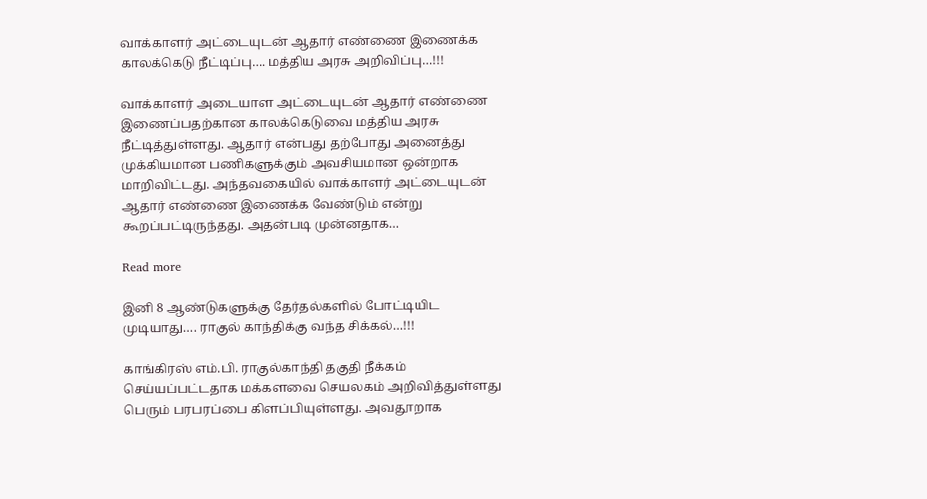வாக்காளர் அட்டையுடன் ஆதார் எண்ணை இணைக்க காலக்கெடு நீட்டிப்பு…. மத்திய அரசு அறிவிப்பு…!!!

வாக்காளர் அடையாள அட்டையுடன் ஆதார் எண்ணை இணைப்பதற்கான காலக்கெடுவை மத்திய அரசு நீட்டித்துள்ளது. ஆதார் என்பது தற்போது அனைத்து முக்கியமான பணிகளுக்கும் அவசியமான ஒன்றாக மாறிவிட்டது. அந்தவகையில் வாக்காளர் அட்டையுடன் ஆதார் எண்ணை இணைக்க வேண்டும் என்று கூறப்பட்டிருந்தது. அதன்படி முன்னதாக…

Read more

இனி 8 ஆண்டுகளுக்கு தேர்தல்களில் போட்டியிட முடியாது…. ராகுல் காந்திக்கு வந்த சிக்கல்…!!!

காங்கிரஸ் எம்.பி. ராகுல்காந்தி தகுதி நீக்கம் செய்யப்பட்டதாக மக்களவை செயலகம் அறிவித்துள்ளது பெரும் பரபரப்பை கிளப்பியுள்ளது. அவதூறாக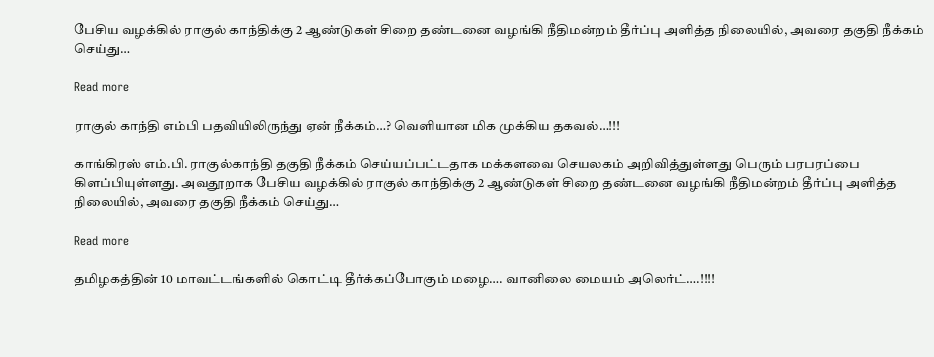பேசிய வழக்கில் ராகுல் காந்திக்கு 2 ஆண்டுகள் சிறை தண்டனை வழங்கி நீதிமன்றம் தீர்ப்பு அளித்த நிலையில், அவரை தகுதி நீக்கம் செய்து…

Read more

ராகுல் காந்தி எம்பி பதவியிலிருந்து ஏன் நீக்கம்…? வெளியான மிக முக்கிய தகவல்…!!!

காங்கிரஸ் எம்.பி. ராகுல்காந்தி தகுதி நீக்கம் செய்யப்பட்டதாக மக்களவை செயலகம் அறிவித்துள்ளது பெரும் பரபரப்பை கிளப்பியுள்ளது. அவதூறாக பேசிய வழக்கில் ராகுல் காந்திக்கு 2 ஆண்டுகள் சிறை தண்டனை வழங்கி நீதிமன்றம் தீர்ப்பு அளித்த நிலையில், அவரை தகுதி நீக்கம் செய்து…

Read more

தமிழகத்தின் 10 மாவட்டங்களில் கொட்டி தீர்க்கப்போகும் மழை…. வானிலை மையம் அலெர்ட்….!!!!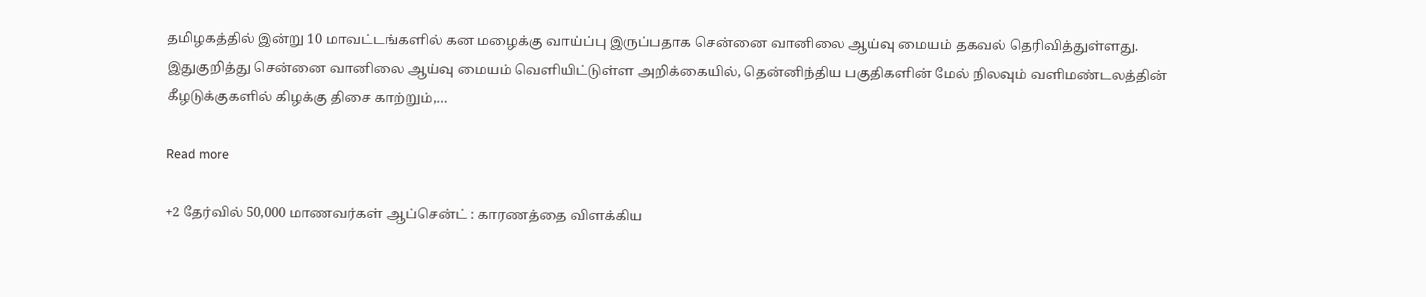தமிழகத்தில் இன்று 10 மாவட்டங்களில் கன மழைக்கு வாய்ப்பு இருப்பதாக சென்னை வானிலை ஆய்வு மையம் தகவல் தெரிவித்துள்ளது. இதுகுறித்து சென்னை வானிலை ஆய்வு மையம் வெளியிட்டுள்ள அறிக்கையில், தென்னிந்திய பகுதிகளின் மேல் நிலவும் வளிமண்டலத்தின் கீழடுக்குகளில் கிழக்கு திசை காற்றும்,…

Read more

+2 தேர்வில் 50,000 மாணவர்கள் ஆப்சென்ட் : காரணத்தை விளக்கிய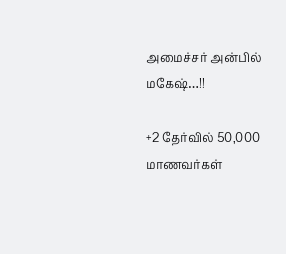அமைச்சர் அன்பில் மகேஷ்…!!

+2 தேர்வில் 50,000 மாணவர்கள்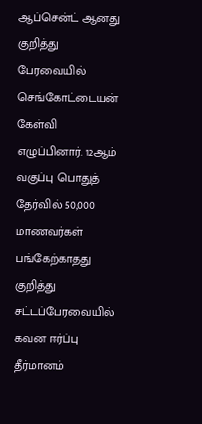ஆப்சென்ட் ஆனது குறித்து பேரவையில் செங்கோட்டையன் கேள்வி எழுப்பினார். 12ஆம் வகுப்பு பொதுத் தேர்வில் 50,000 மாணவர்கள் பங்கேற்காதது குறித்து சட்டப்பேரவையில் கவன ஈர்ப்பு தீர்மானம்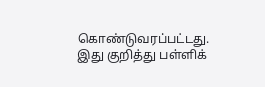கொண்டுவரப்பட்டது. இது குறித்து பள்ளிக்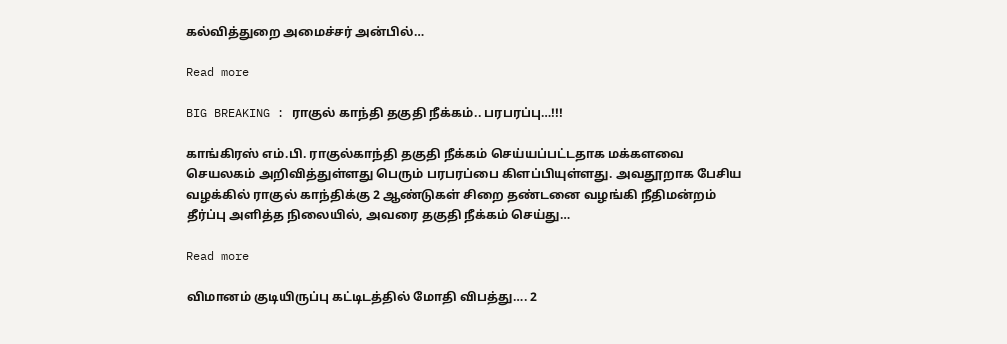கல்வித்துறை அமைச்சர் அன்பில்…

Read more

BIG BREAKING : ராகுல் காந்தி தகுதி நீக்கம்.. பரபரப்பு…!!!

காங்கிரஸ் எம்.பி. ராகுல்காந்தி தகுதி நீக்கம் செய்யப்பட்டதாக மக்களவை செயலகம் அறிவித்துள்ளது பெரும் பரபரப்பை கிளப்பியுள்ளது. அவதூறாக பேசிய வழக்கில் ராகுல் காந்திக்கு 2 ஆண்டுகள் சிறை தண்டனை வழங்கி நீதிமன்றம் தீர்ப்பு அளித்த நிலையில், அவரை தகுதி நீக்கம் செய்து…

Read more

விமானம் குடியிருப்பு கட்டிடத்தில் மோதி விபத்து…. 2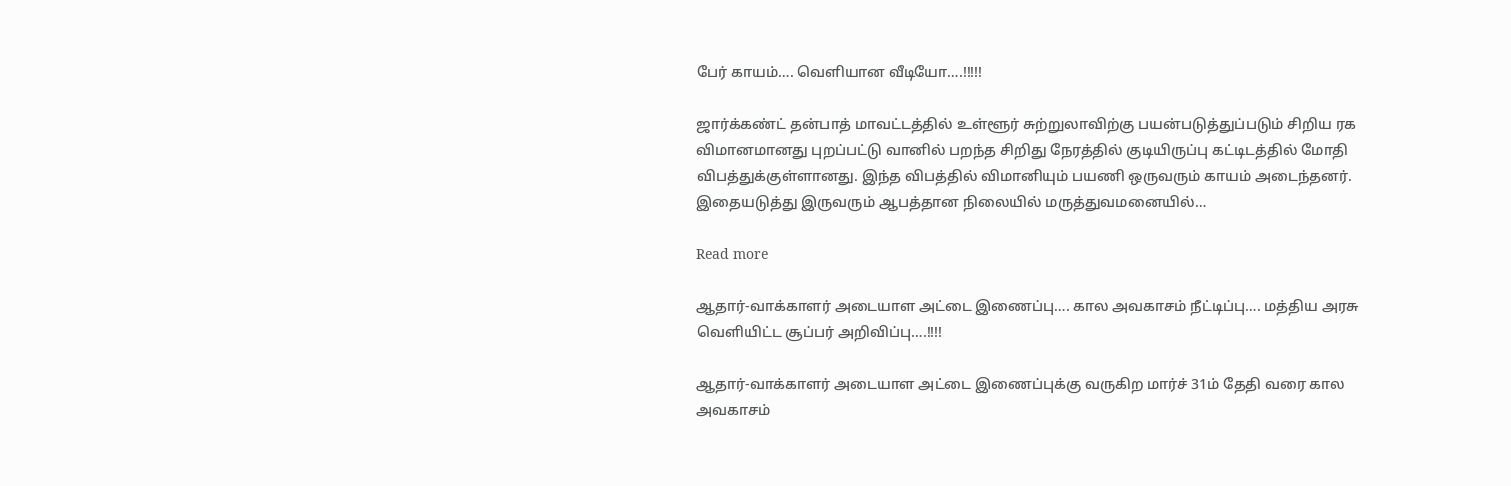பேர் காயம்…. வெளியான வீடியோ….!!!!!

ஜார்க்கண்ட் தன்பாத் மாவட்டத்தில் உள்ளூர் சுற்றுலாவிற்கு பயன்படுத்துப்படும் சிறிய ரக விமானமானது புறப்பட்டு வானில் பறந்த சிறிது நேரத்தில் குடியிருப்பு கட்டிடத்தில் மோதி விபத்துக்குள்ளானது. இந்த விபத்தில் விமானியும் பயணி ஒருவரும் காயம் அடைந்தனர். இதையடுத்து இருவரும் ஆபத்தான நிலையில் மருத்துவமனையில்…

Read more

ஆதார்-வாக்காளர் அடையாள அட்டை இணைப்பு…. கால அவகாசம் நீட்டிப்பு…. மத்திய அரசு வெளியிட்ட சூப்பர் அறிவிப்பு….!!!!

ஆதார்-வாக்காளர் அடையாள அட்டை இணைப்புக்கு வருகிற மார்ச் 31ம் தேதி வரை கால அவகாசம்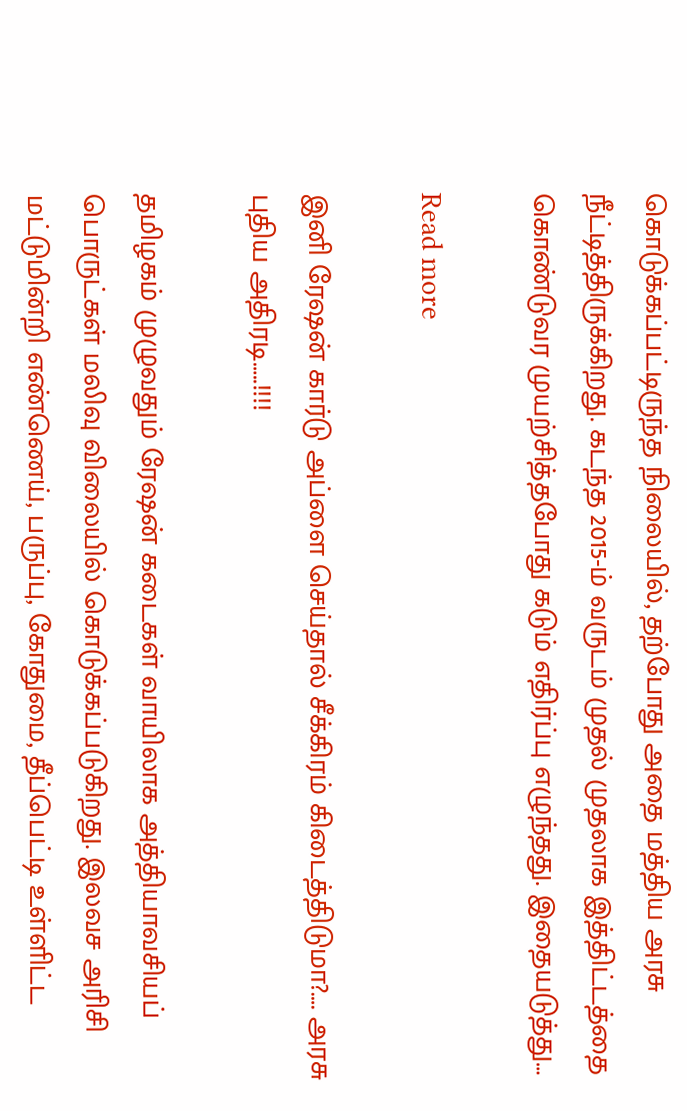கொடுக்கப்பட்டிருந்த நிலையில், தற்போது அதை மத்திய அரசு நீட்டித்திருக்கிறது. கடந்த 2015-ம் வருடம் முதல் முதலாக இத்திட்டத்தை கொண்டுவர முயற்சித்தபோது கடும் எதிர்ப்பு எழுந்தது. இதையடுத்து…

Read more

இனி ரேஷன் கார்டு அப்ளை செய்தால் சீக்கிரம் கிடைத்திடுமா?…. அரசு புதிய அதிரடி…..!!!!

தமிழகம் முழுவதும் ரேஷன் கடைகள் வாயிலாக அத்தியாவசியப் பொருட்கள் மலிவு விலையில் கொடுக்கப்படுகிறது. இலவச அரிசி மட்டுமின்றி எண்ணெய், பருப்பு, கோதுமை, தீப்பெட்டி உள்ளிட்ட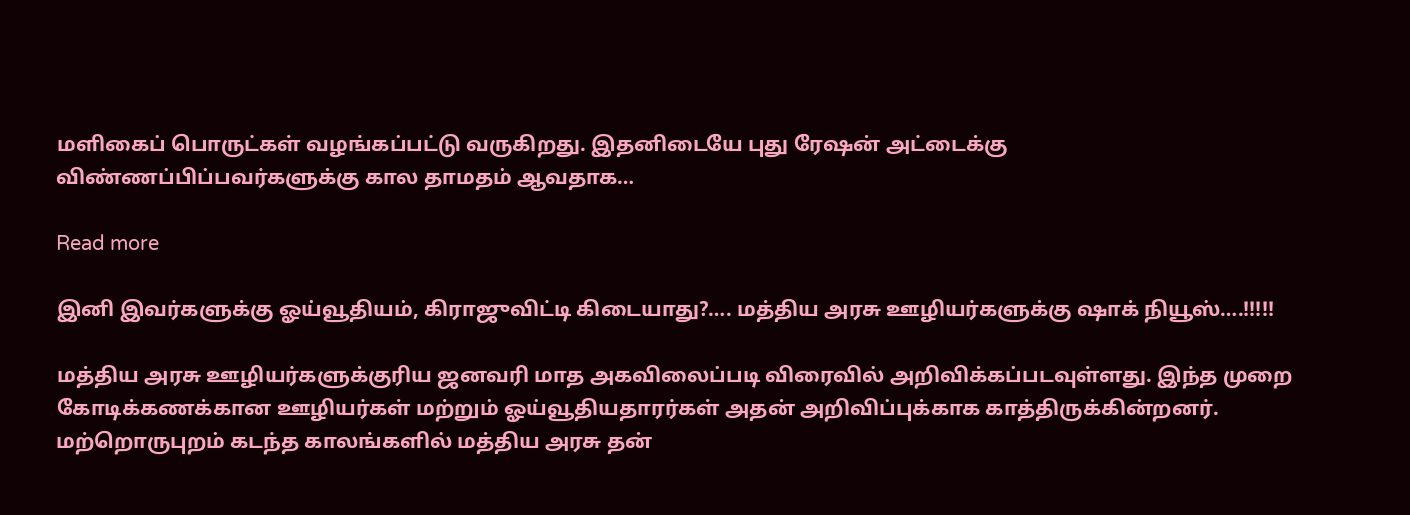மளிகைப் பொருட்கள் வழங்கப்பட்டு வருகிறது. இதனிடையே புது ரேஷன் அட்டைக்கு விண்ணப்பிப்பவர்களுக்கு கால தாமதம் ஆவதாக…

Read more

இனி இவர்களுக்கு ஓய்வூதியம், கிராஜுவிட்டி கிடையாது?…. மத்திய அரசு ஊழியர்களுக்கு ஷாக் நியூஸ்….!!!!!

மத்திய அரசு ஊழியர்களுக்குரிய ஜனவரி மாத அகவிலைப்படி விரைவில் அறிவிக்கப்படவுள்ளது. இந்த முறை கோடிக்கணக்கான ஊழியர்கள் மற்றும் ஓய்வூதியதாரர்கள் அதன் அறிவிப்புக்காக காத்திருக்கின்றனர். மற்றொருபுறம் கடந்த காலங்களில் மத்திய அரசு தன்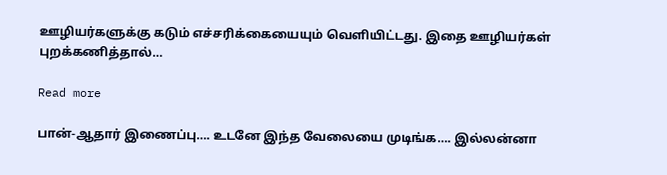ஊழியர்களுக்கு கடும் எச்சரிக்கையையும் வெளியிட்டது. இதை ஊழியர்கள் புறக்கணித்தால்…

Read more

பான்-ஆதார் இணைப்பு…. உடனே இந்த வேலையை முடிங்க…. இல்லன்னா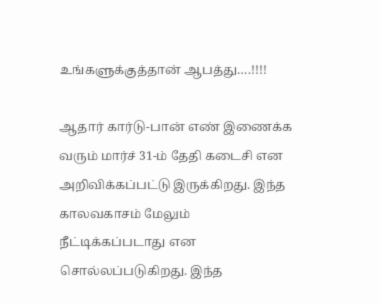உங்களுக்குத்தான் ஆபத்து….!!!!

ஆதார் கார்டு-பான் எண் இணைக்க வரும் மார்ச் 31-ம் தேதி கடைசி என அறிவிக்கப்பட்டு இருக்கிறது. இந்த காலவகாசம் மேலும் நீட்டிக்கப்படாது என சொல்லப்படுகிறது. இந்த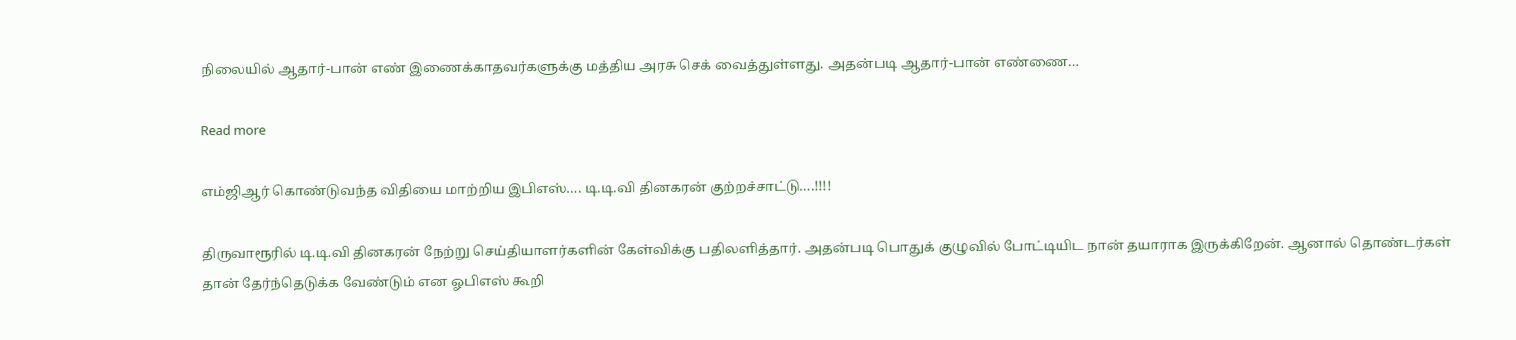நிலையில் ஆதார்-பான் எண் இணைக்காதவர்களுக்கு மத்திய அரசு செக் வைத்துள்ளது. அதன்படி ஆதார்-பான் எண்ணை…

Read more

எம்ஜிஆர் கொண்டுவந்த விதியை மாற்றிய இபிஎஸ்…. டி.டி.வி தினகரன் குற்றச்சாட்டு….!!!!

திருவாரூரில் டி.டி.வி தினகரன் நேற்று செய்தியாளர்களின் கேள்விக்கு பதிலளித்தார். அதன்படி பொதுக் குழுவில் போட்டியிட நான் தயாராக இருக்கிறேன். ஆனால் தொண்டர்கள் தான் தேர்ந்தெடுக்க வேண்டும் என ஓபிஎஸ் கூறி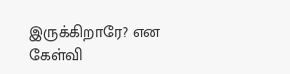இருக்கிறாரே? என கேள்வி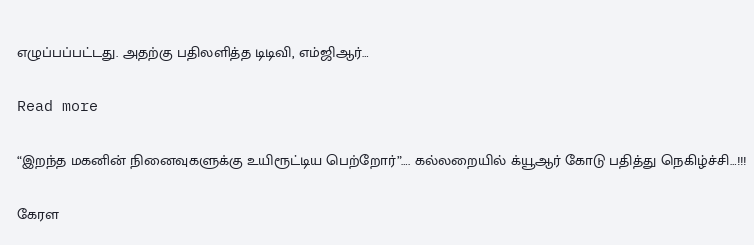எழுப்பப்பட்டது. அதற்கு பதிலளித்த டிடிவி, எம்ஜிஆர்…

Read more

“இறந்த மகனின் நினைவுகளுக்கு உயிரூட்டிய பெற்றோர்”…. கல்லறையில் க்யூஆர் கோடு பதித்து நெகிழ்ச்சி…!!!

கேரள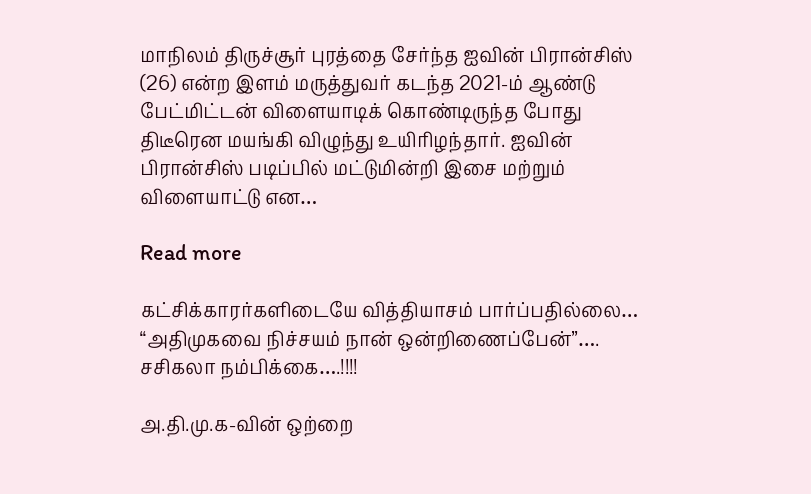மாநிலம் திருச்சூர் புரத்தை சேர்ந்த ஐவின் பிரான்சிஸ் (26) என்ற இளம் மருத்துவர் கடந்த 2021-ம் ஆண்டு பேட்மிட்டன் விளையாடிக் கொண்டிருந்த போது திடீரென மயங்கி விழுந்து உயிரிழந்தார். ஐவின் பிரான்சிஸ் படிப்பில் மட்டுமின்றி இசை மற்றும் விளையாட்டு என…

Read more

கட்சிக்காரர்களிடையே வித்தியாசம் பார்ப்பதில்லை… “அதிமுகவை நிச்சயம் நான் ஒன்றிணைப்பேன்”…. சசிகலா நம்பிக்கை….!!!!

அ.தி.மு.க-வின் ஒற்றை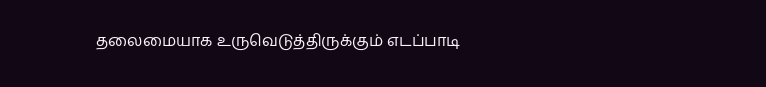தலைமையாக உருவெடுத்திருக்கும் எடப்பாடி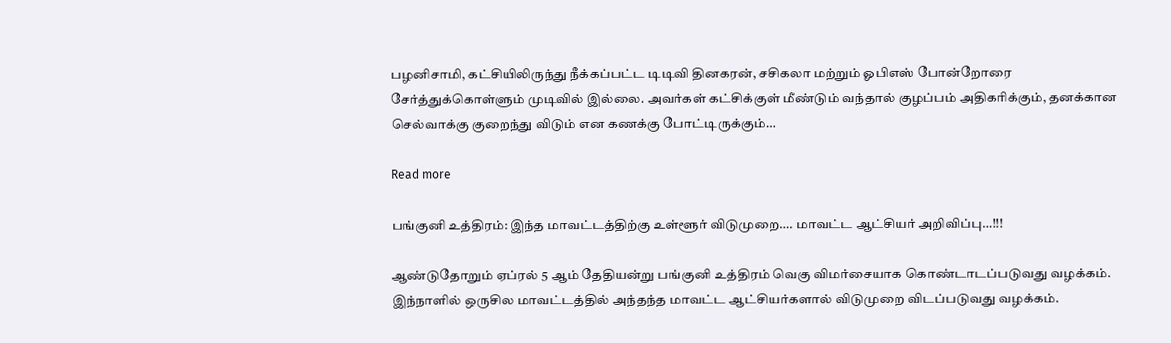பழனிசாமி, கட்சியிலிருந்து நீக்கப்பட்ட டிடிவி தினகரன், சசிகலா மற்றும் ஓபிஎஸ் போன்றோரை சேர்த்துக்கொள்ளும் முடிவில் இல்லை. அவர்கள் கட்சிக்குள் மீண்டும் வந்தால் குழப்பம் அதிகரிக்கும், தனக்கான செல்வாக்கு குறைந்து விடும் என கணக்கு போட்டிருக்கும்…

Read more

பங்குனி உத்திரம்: இந்த மாவட்டத்திற்கு உள்ளூர் விடுமுறை…. மாவட்ட ஆட்சியர் அறிவிப்பு…!!!

ஆண்டுதோறும் ஏப்ரல் 5 ஆம் தேதியன்று பங்குனி உத்திரம் வெகு விமர்சையாக கொண்டாடப்படுவது வழக்கம். இந்நாளில் ஒருசில மாவட்டத்தில் அந்தந்த மாவட்ட ஆட்சியர்களால் விடுமுறை விடப்படுவது வழக்கம்.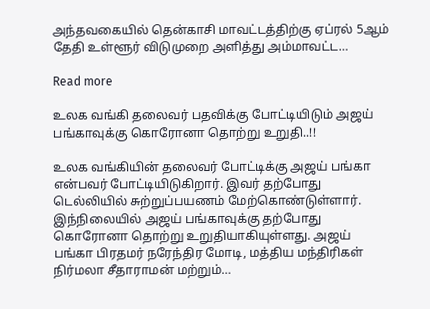அந்தவகையில் தென்காசி மாவட்டத்திற்கு ஏப்ரல் 5ஆம் தேதி உள்ளூர் விடுமுறை அளித்து அம்மாவட்ட…

Read more

உலக வங்கி தலைவர் பதவிக்கு போட்டியிடும் அஜய் பங்காவுக்கு கொரோனா தொற்று உறுதி..!!

உலக வங்கியின் தலைவர் போட்டிக்கு அஜய் பங்கா என்பவர் போட்டியிடுகிறார். இவர் தற்போது டெல்லியில் சுற்றுப்பயணம் மேற்கொண்டுள்ளார். இந்நிலையில் அஜய் பங்காவுக்கு தற்போது கொரோனா தொற்று உறுதியாகியுள்ளது. அஜய் பங்கா பிரதமர் நரேந்திர மோடி, மத்திய மந்திரிகள் நிர்மலா சீதாராமன் மற்றும்…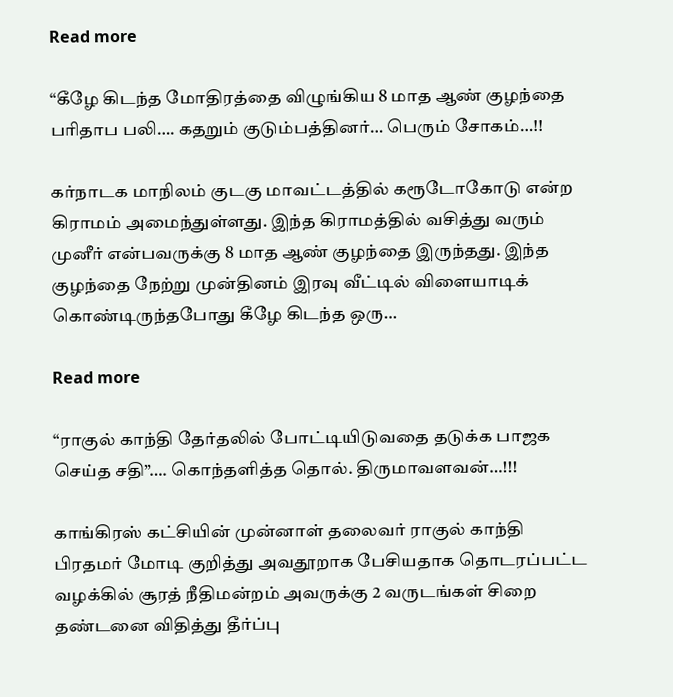Read more

“கீழே கிடந்த மோதிரத்தை விழுங்கிய 8 மாத ஆண் குழந்தை பரிதாப பலி…. கதறும் குடும்பத்தினர்… பெரும் சோகம்…!!

கர்நாடக மாநிலம் குடகு மாவட்டத்தில் கரூடோகோடு என்ற கிராமம் அமைந்துள்ளது. இந்த கிராமத்தில் வசித்து வரும் முனீர் என்பவருக்கு 8 மாத ஆண் குழந்தை இருந்தது. இந்த குழந்தை நேற்று முன்தினம் இரவு வீட்டில் விளையாடிக் கொண்டிருந்தபோது கீழே கிடந்த ஒரு…

Read more

“ராகுல் காந்தி தேர்தலில் போட்டியிடுவதை தடுக்க பாஜக செய்த சதி”…. கொந்தளித்த தொல். திருமாவளவன்…!!!

காங்கிரஸ் கட்சியின் முன்னாள் தலைவர் ராகுல் காந்தி பிரதமர் மோடி குறித்து அவதூறாக பேசியதாக தொடரப்பட்ட வழக்கில் சூரத் நீதிமன்றம் அவருக்கு 2 வருடங்கள் சிறை தண்டனை விதித்து தீர்ப்பு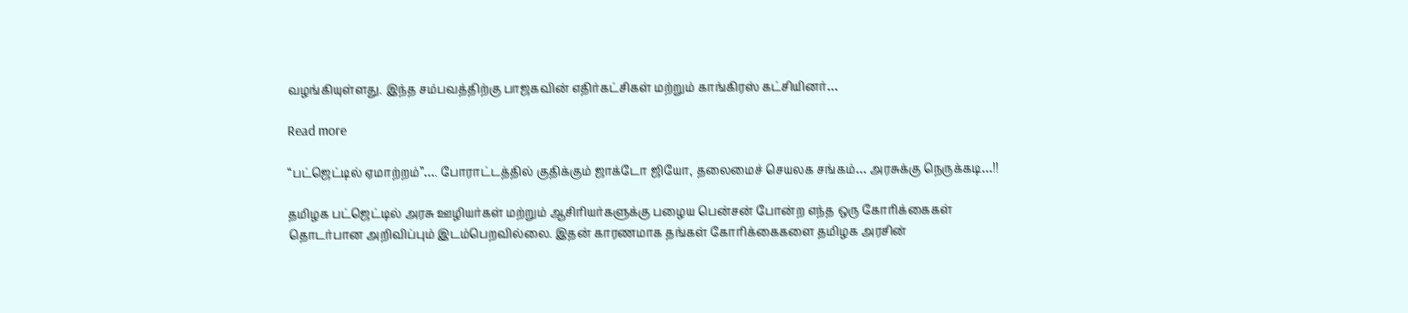வழங்கியுள்ளது. இந்த சம்பவத்திற்கு பாஜகவின் எதிர்கட்சிகள் மற்றும் காங்கிரஸ் கட்சியினர்…

Read more

“பட்ஜெட்டில் ஏமாற்றம்”…. போராட்டத்தில் குதிக்கும் ஜாக்டோ ஜியோ, தலைமைச் செயலக சங்கம்… அரசுக்கு நெருக்கடி…!!

தமிழக பட்ஜெட்டில் அரசு ஊழியர்கள் மற்றும் ஆசிரியர்களுக்கு பழைய பென்சன் போன்ற எந்த ஒரு கோரிக்கைகள் தொடர்பான அறிவிப்பும் இடம்பெறவில்லை. இதன் காரணமாக தங்கள் கோரிக்கைகளை தமிழக அரசின்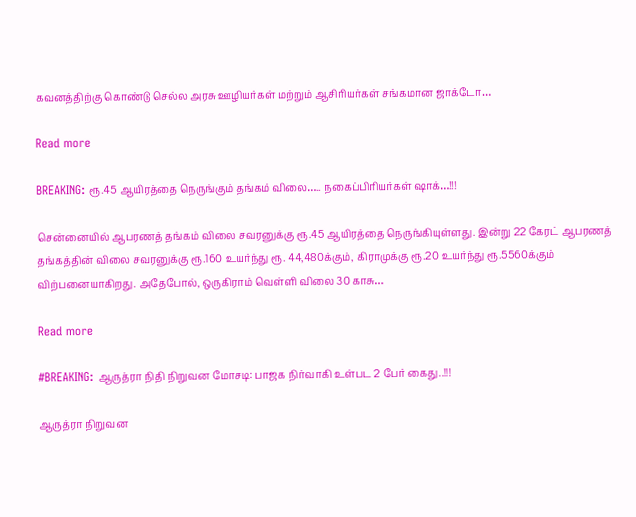கவனத்திற்கு கொண்டு செல்ல அரசு ஊழியர்கள் மற்றும் ஆசிரியர்கள் சங்கமான ஜாக்டோ…

Read more

BREAKING: ரூ.45 ஆயிரத்தை நெருங்கும் தங்கம் விலை….. நகைப்பிரியர்கள் ஷாக்…!!!

சென்னையில் ஆபரணத் தங்கம் விலை சவரனுக்கு ரூ.45 ஆயிரத்தை நெருங்கியுள்ளது. இன்று 22 கேரட் ஆபரணத் தங்கத்தின் விலை சவரனுக்கு ரூ.160 உயர்ந்து ரூ. 44,480க்கும், கிராமுக்கு ரூ.20 உயர்ந்து ரூ.5560க்கும் விற்பனையாகிறது. அதேபோல், ஒருகிராம் வெள்ளி விலை 30 காசு…

Read more

#BREAKING: ஆருத்ரா நிதி நிறுவன மோசடி: பாஜக நிர்வாகி உள்பட 2 பேர் கைது..!!!

ஆருத்ரா நிறுவன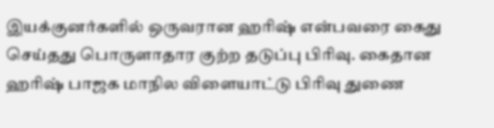இயக்குனர்களில் ஒருவரான ஹரிஷ் என்பவரை கைது செய்தது பொருளாதார குற்ற தடுப்பு பிரிவு. கைதான ஹரிஷ் பாஜக மாநில விளையாட்டு பிரிவு துணை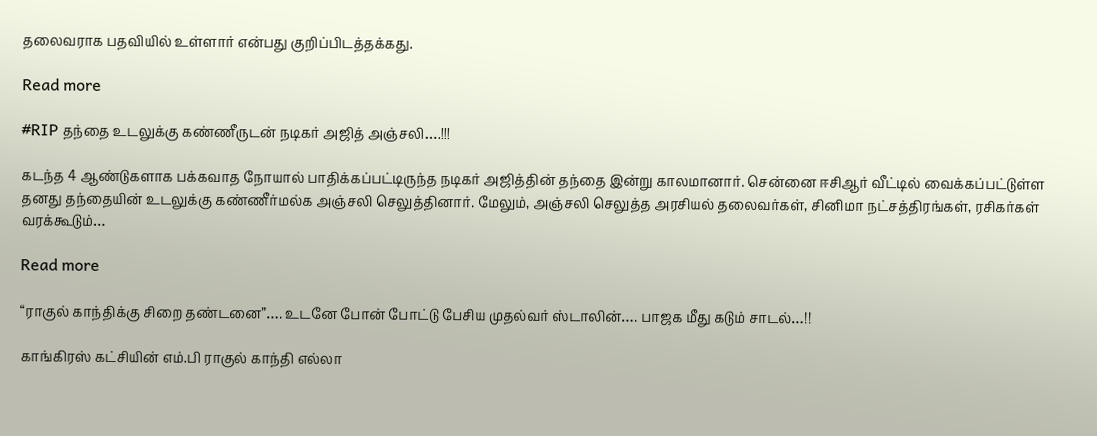தலைவராக பதவியில் உள்ளார் என்பது குறிப்பிடத்தக்கது.

Read more

#RIP தந்தை உடலுக்கு கண்ணீருடன் நடிகர் அஜித் அஞ்சலி….!!!

கடந்த 4 ஆண்டுகளாக பக்கவாத நோயால் பாதிக்கப்பட்டிருந்த நடிகர் அஜித்தின் தந்தை இன்று காலமானார். சென்னை ஈசிஆர் வீட்டில் வைக்கப்பட்டுள்ள தனது தந்தையின் உடலுக்கு கண்ணீர்மல்க அஞ்சலி செலுத்தினார். மேலும், அஞ்சலி செலுத்த அரசியல் தலைவர்கள், சினிமா நட்சத்திரங்கள், ரசிகர்கள் வரக்கூடும்…

Read more

“ராகுல் காந்திக்கு சிறை தண்டனை”…. உடனே போன் போட்டு பேசிய முதல்வர் ஸ்டாலின்…. பாஜக மீது கடும் சாடல்…!!

காங்கிரஸ் கட்சியின் எம்.பி ராகுல் காந்தி எல்லா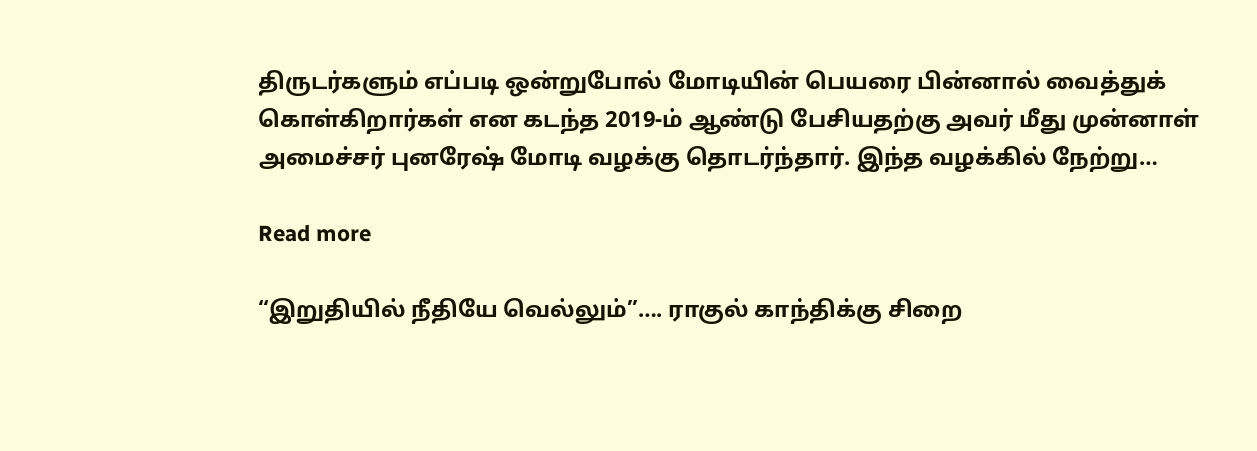திருடர்களும் எப்படி ஒன்றுபோல் மோடியின் பெயரை பின்னால் வைத்துக் கொள்கிறார்கள் என கடந்த 2019-ம் ஆண்டு பேசியதற்கு அவர் மீது முன்னாள் அமைச்சர் புனரேஷ் மோடி வழக்கு தொடர்ந்தார். இந்த வழக்கில் நேற்று…

Read more

“இறுதியில் நீதியே வெல்லும்”…. ராகுல் காந்திக்கு சிறை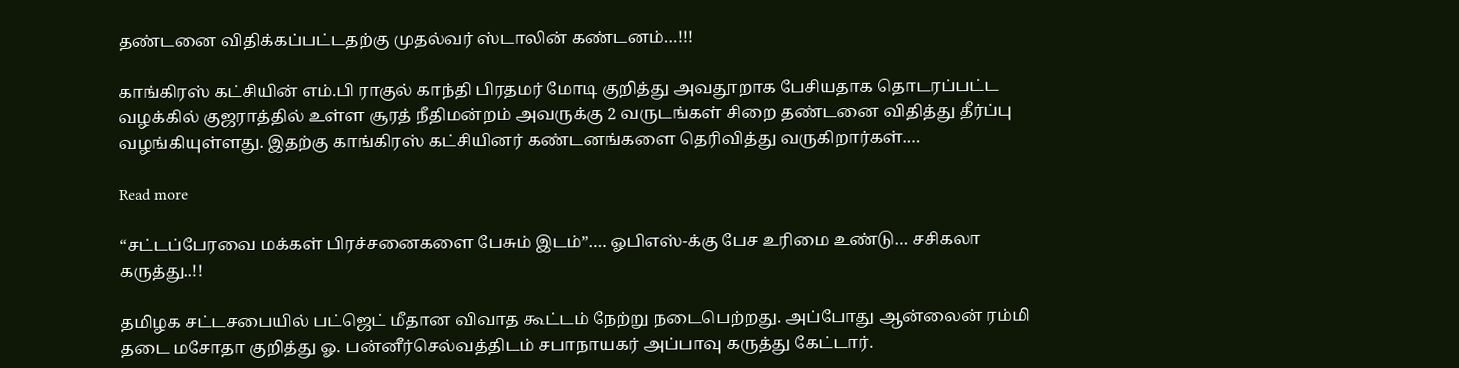தண்டனை விதிக்கப்பட்டதற்கு முதல்வர் ஸ்டாலின் கண்டனம்…!!!

காங்கிரஸ் கட்சியின் எம்.பி ராகுல் காந்தி பிரதமர் மோடி குறித்து அவதூறாக பேசியதாக தொடரப்பட்ட வழக்கில் குஜராத்தில் உள்ள சூரத் நீதிமன்றம் அவருக்கு 2 வருடங்கள் சிறை தண்டனை விதித்து தீர்ப்பு வழங்கியுள்ளது. இதற்கு காங்கிரஸ் கட்சியினர் கண்டனங்களை தெரிவித்து வருகிறார்கள்.…

Read more

“சட்டப்பேரவை மக்கள் பிரச்சனைகளை பேசும் இடம்”…. ஓபிஎஸ்-க்கு பேச உரிமை உண்டு… சசிகலா கருத்து..!!

தமிழக சட்டசபையில் பட்ஜெட் மீதான விவாத கூட்டம் நேற்று நடைபெற்றது. அப்போது ஆன்லைன் ரம்மி தடை மசோதா குறித்து ஓ. பன்னீர்செல்வத்திடம் சபாநாயகர் அப்பாவு கருத்து கேட்டார்.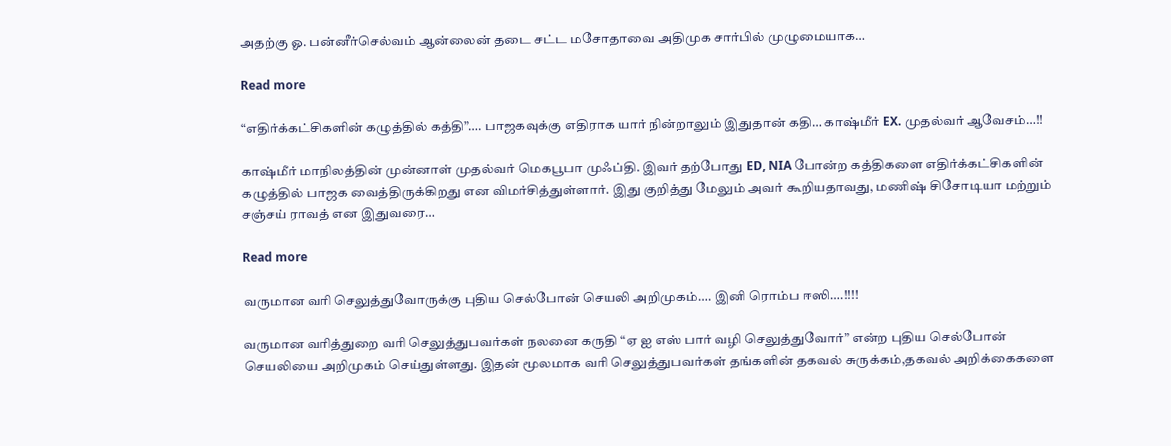அதற்கு ஓ. பன்னீர்செல்வம் ஆன்லைன் தடை சட்ட மசோதாவை அதிமுக சார்பில் முழுமையாக…

Read more

“எதிர்க்கட்சிகளின் கழுத்தில் கத்தி”…. பாஜகவுக்கு எதிராக யார் நின்றாலும் இதுதான் கதி… காஷ்மீர் EX. முதல்வர் ஆவேசம்…!!

காஷ்மீர் மாநிலத்தின் முன்னாள் முதல்வர் மெகபூபா முஃப்தி. இவர் தற்போது ED, NIA போன்ற கத்திகளை எதிர்க்கட்சிகளின் கழுத்தில் பாஜக வைத்திருக்கிறது என விமர்சித்துள்ளார். இது குறித்து மேலும் அவர் கூறியதாவது, மணிஷ் சிசோடியா மற்றும் சஞ்சய் ராவத் என இதுவரை…

Read more

வருமான வரி செலுத்துவோருக்கு புதிய செல்போன் செயலி அறிமுகம்…. இனி ரொம்ப ஈஸி….!!!!

வருமான வரித்துறை வரி செலுத்துபவர்கள் நலனை கருதி “ஏ ஐ எஸ் பார் வழி செலுத்துவோர்” என்ற புதிய செல்போன் செயலியை அறிமுகம் செய்துள்ளது. இதன் மூலமாக வரி செலுத்துபவர்கள் தங்களின் தகவல் சுருக்கம்,தகவல் அறிக்கைகளை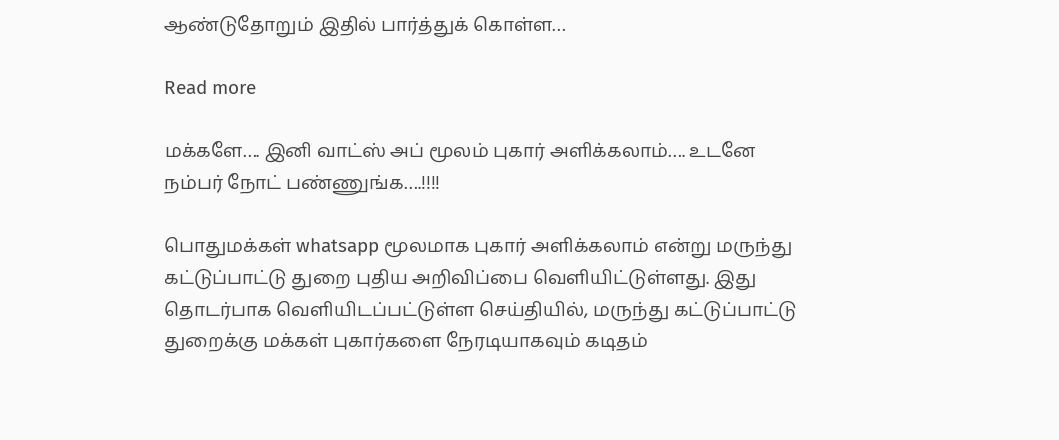ஆண்டுதோறும் இதில் பார்த்துக் கொள்ள…

Read more

மக்களே…. இனி வாட்ஸ் அப் மூலம் புகார் அளிக்கலாம்…. உடனே நம்பர் நோட் பண்ணுங்க….!!!!

பொதுமக்கள் whatsapp மூலமாக புகார் அளிக்கலாம் என்று மருந்து கட்டுப்பாட்டு துறை புதிய அறிவிப்பை வெளியிட்டுள்ளது. இது தொடர்பாக வெளியிடப்பட்டுள்ள செய்தியில், மருந்து கட்டுப்பாட்டு துறைக்கு மக்கள் புகார்களை நேரடியாகவும் கடிதம்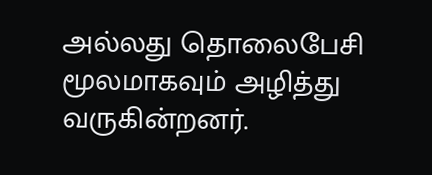அல்லது தொலைபேசி மூலமாகவும் அழித்து வருகின்றனர்.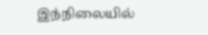இந்நிலையில்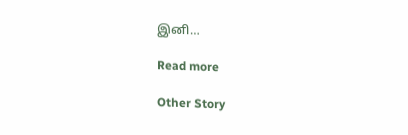இனி…

Read more

Other Story